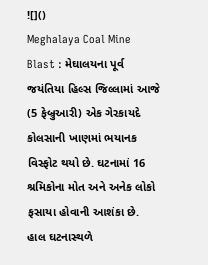![]()
Meghalaya Coal Mine Blast : મેઘાલયના પૂર્વ જયંતિયા હિલ્સ જિલ્લામાં આજે (5 ફેબ્રુઆરી) એક ગેરકાયદે કોલસાની ખાણમાં ભયાનક વિસ્ફોટ થયો છે. ઘટનામાં 16 શ્રમિકોના મોત અને અનેક લોકો ફસાયા હોવાની આશંકા છે. હાલ ઘટનાસ્થળે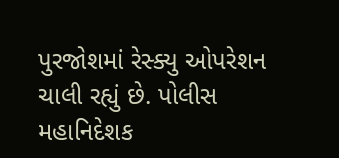પુરજોશમાં રેસ્ક્યુ ઓપરેશન ચાલી રહ્યું છે. પોલીસ મહાનિદેશક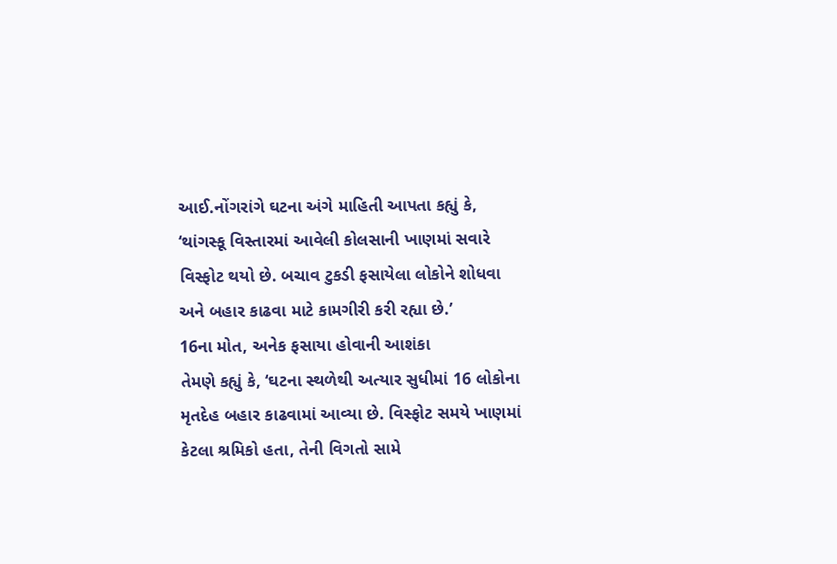આઈ.નોંગરાંગે ઘટના અંગે માહિતી આપતા કહ્યું કે, ‘થાંગસ્કૂ વિસ્તારમાં આવેલી કોલસાની ખાણમાં સવારે વિસ્ફોટ થયો છે. બચાવ ટુકડી ફસાયેલા લોકોને શોધવા અને બહાર કાઢવા માટે કામગીરી કરી રહ્યા છે.’
16ના મોત, અનેક ફસાયા હોવાની આશંકા
તેમણે કહ્યું કે, ‘ઘટના સ્થળેથી અત્યાર સુધીમાં 16 લોકોના મૃતદેહ બહાર કાઢવામાં આવ્યા છે. વિસ્ફોટ સમયે ખાણમાં કેટલા શ્રમિકો હતા, તેની વિગતો સામે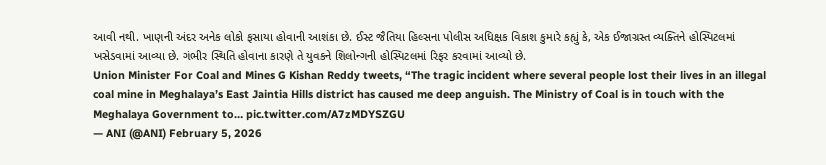આવી નથી. ખાણની અંદર અનેક લોકો ફસાયા હોવાની આશંકા છે. ઈસ્ટ જૈતિયા હિલ્સના પોલીસ અધિક્ષક વિકાશ કુમારે કહ્યું કે, એક ઈજાગ્રસ્ત વ્યક્તિને હોસ્પિટલમાં ખસેડવામાં આવ્યા છે. ગંભીર સ્થિતિ હોવાના કારણે તે યુવકને શિલોન્ગની હોસ્પિટલમાં રિફર કરવામાં આવ્યો છે.
Union Minister For Coal and Mines G Kishan Reddy tweets, “The tragic incident where several people lost their lives in an illegal coal mine in Meghalaya’s East Jaintia Hills district has caused me deep anguish. The Ministry of Coal is in touch with the Meghalaya Government to… pic.twitter.com/A7zMDYSZGU
— ANI (@ANI) February 5, 2026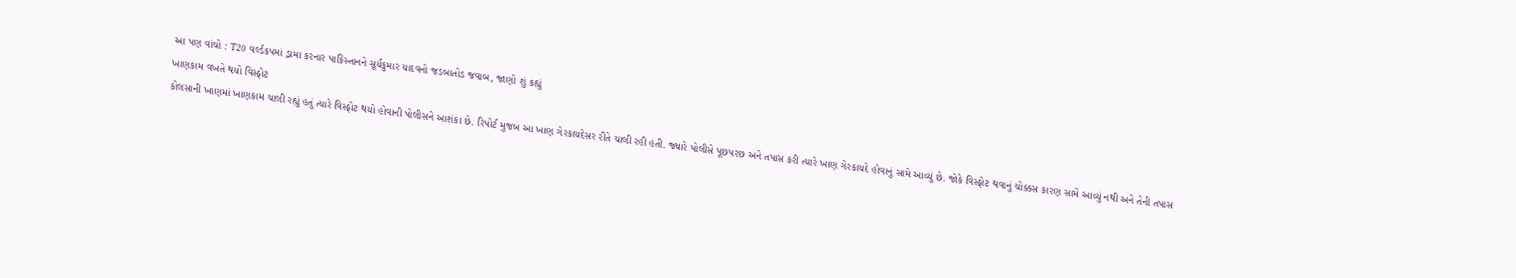આ પણ વાંચો : T20 વર્લ્ડકપમાં ડ્રામા કરનાર પાકિસ્તાનને સૂર્યકુમાર યાદવનો જડબાતોડ જવાબ, જાણો શું કહ્યું
ખાણકામ વખતે થયો વિસ્ફોટ
કોલસાની ખાણમાં ખાણકામ ચાલી રહ્યું હતું ત્યારે વિસ્ફોટ થયો હોવાની પોલીસને આશંકા છે. રિપોર્ટ મુજબ આ ખાણ ગેરકાયદેસર રીતે ચાલી રહી હતી. જ્યારે પોલીસે પૂછપરછ અને તપાસ કરી ત્યારે ખાણ ગેરકાયદે હોવાનું સામે આવ્યું છે. જોકે વિસ્ફોટ થવાનું ચોક્કસ કારણ સામે આવ્યું નથી અને તેની તપાસ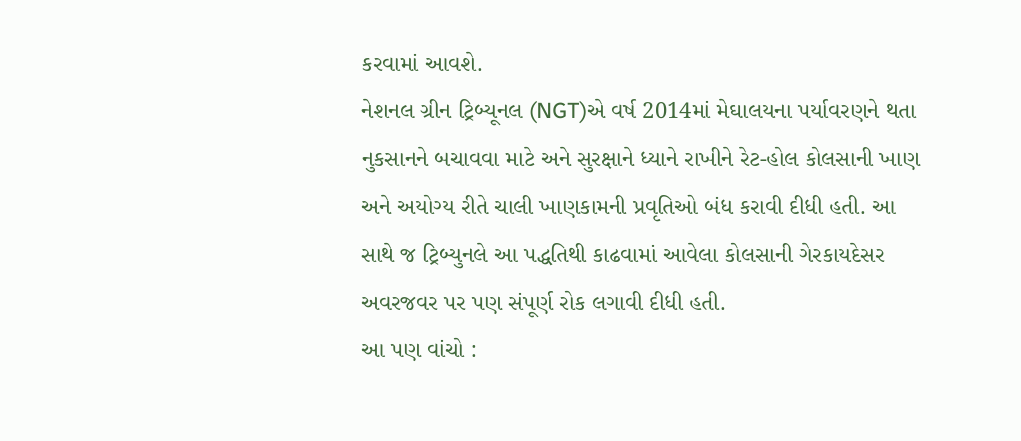કરવામાં આવશે.
નેશનલ ગ્રીન ટ્રિબ્યૂનલ (NGT)એ વર્ષ 2014માં મેઘાલયના પર્યાવરણને થતા નુકસાનને બચાવવા માટે અને સુરક્ષાને ધ્યાને રાખીને રેટ-હોલ કોલસાની ખાણ અને અયોગ્ય રીતે ચાલી ખાણકામની પ્રવૃતિઓ બંધ કરાવી દીધી હતી. આ સાથે જ ટ્રિબ્યુનલે આ પદ્ધતિથી કાઢવામાં આવેલા કોલસાની ગેરકાયદેસર અવરજવર પર પણ સંપૂર્ણ રોક લગાવી દીધી હતી.
આ પણ વાંચો :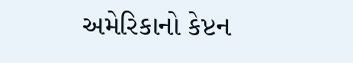અમેરિકાનો કેપ્ટન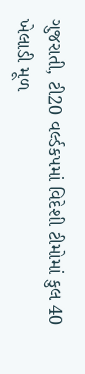ગુજરાતી, ટી20 વર્લ્ડકપમાં વિદેશી ટીમોમાં કુલ 40 ખેલાડી મૂળ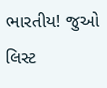ભારતીય! જુઓ લિસ્ટ